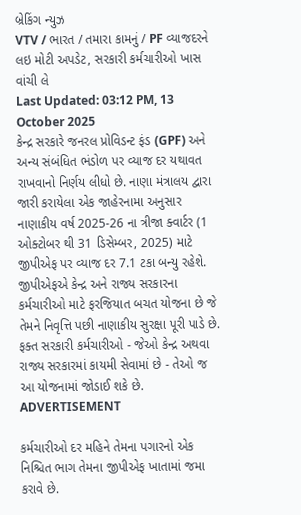બ્રેકિંગ ન્યુઝ
VTV / ભારત / તમારા કામનું / PF વ્યાજદરને લઇ મોટી અપડેટ, સરકારી કર્મચારીઓ ખાસ વાંચી લે
Last Updated: 03:12 PM, 13 October 2025
કેન્દ્ર સરકારે જનરલ પ્રોવિડન્ટ ફંડ (GPF) અને અન્ય સંબંધિત ભંડોળ પર વ્યાજ દર યથાવત રાખવાનો નિર્ણય લીધો છે. નાણા મંત્રાલય દ્વારા જારી કરાયેલા એક જાહેરનામા અનુસાર નાણાકીય વર્ષ 2025-26 ના ત્રીજા ક્વાર્ટર (1 ઓક્ટોબર થી 31 ડિસેમ્બર, 2025) માટે જીપીએફ પર વ્યાજ દર 7.1 ટકા બન્યુ રહેશે. જીપીએફએ કેન્દ્ર અને રાજ્ય સરકારના કર્મચારીઓ માટે ફરજિયાત બચત યોજના છે જે તેમને નિવૃત્તિ પછી નાણાકીય સુરક્ષા પૂરી પાડે છે. ફક્ત સરકારી કર્મચારીઓ - જેઓ કેન્દ્ર અથવા રાજ્ય સરકારમાં કાયમી સેવામાં છે - તેઓ જ આ યોજનામાં જોડાઈ શકે છે.
ADVERTISEMENT

કર્મચારીઓ દર મહિને તેમના પગારનો એક નિશ્ચિત ભાગ તેમના જીપીએફ ખાતામાં જમા કરાવે છે.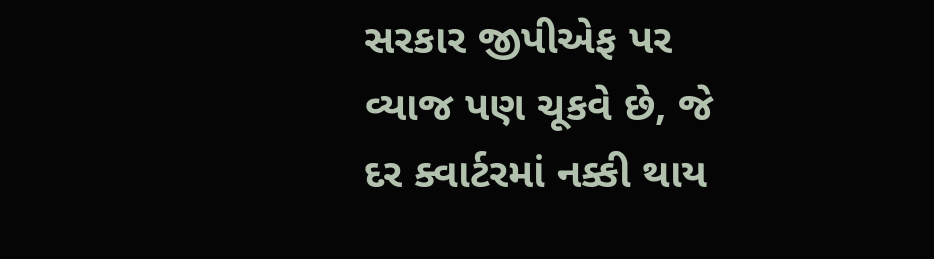સરકાર જીપીએફ પર વ્યાજ પણ ચૂકવે છે, જે દર ક્વાર્ટરમાં નક્કી થાય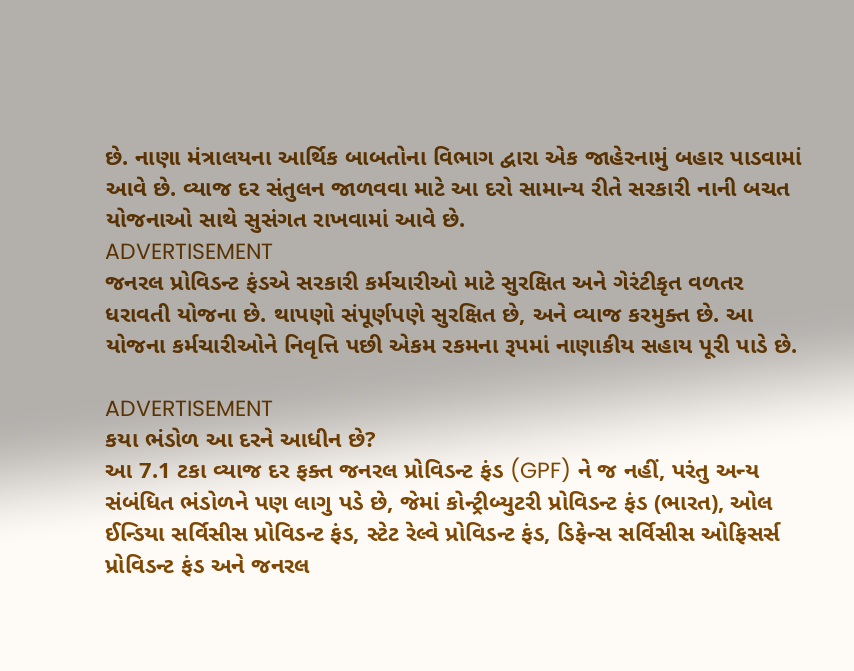છે. નાણા મંત્રાલયના આર્થિક બાબતોના વિભાગ દ્વારા એક જાહેરનામું બહાર પાડવામાં આવે છે. વ્યાજ દર સંતુલન જાળવવા માટે આ દરો સામાન્ય રીતે સરકારી નાની બચત યોજનાઓ સાથે સુસંગત રાખવામાં આવે છે.
ADVERTISEMENT
જનરલ પ્રોવિડન્ટ ફંડએ સરકારી કર્મચારીઓ માટે સુરક્ષિત અને ગેરંટીકૃત વળતર ધરાવતી યોજના છે. થાપણો સંપૂર્ણપણે સુરક્ષિત છે, અને વ્યાજ કરમુક્ત છે. આ યોજના કર્મચારીઓને નિવૃત્તિ પછી એકમ રકમના રૂપમાં નાણાકીય સહાય પૂરી પાડે છે.

ADVERTISEMENT
કયા ભંડોળ આ દરને આધીન છે?
આ 7.1 ટકા વ્યાજ દર ફક્ત જનરલ પ્રોવિડન્ટ ફંડ (GPF) ને જ નહીં, પરંતુ અન્ય સંબંધિત ભંડોળને પણ લાગુ પડે છે, જેમાં કોન્ટ્રીબ્યુટરી પ્રોવિડન્ટ ફંડ (ભારત), ઓલ ઈન્ડિયા સર્વિસીસ પ્રોવિડન્ટ ફંડ, સ્ટેટ રેલ્વે પ્રોવિડન્ટ ફંડ, ડિફેન્સ સર્વિસીસ ઓફિસર્સ પ્રોવિડન્ટ ફંડ અને જનરલ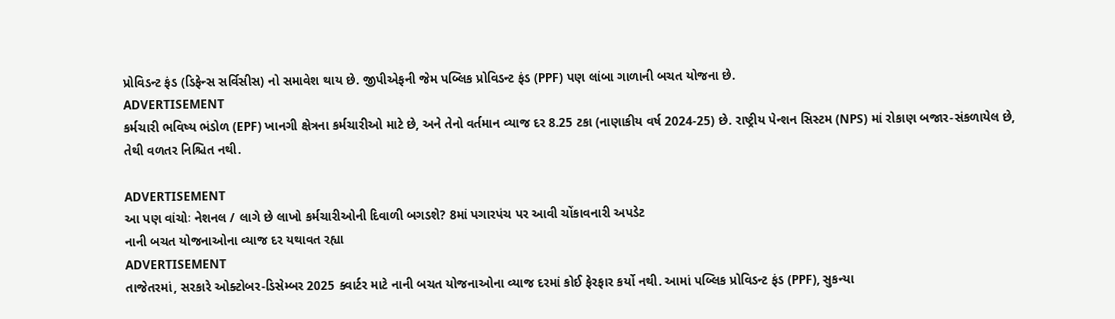પ્રોવિડન્ટ ફંડ (ડિફેન્સ સર્વિસીસ) નો સમાવેશ થાય છે. જીપીએફની જેમ પબ્લિક પ્રોવિડન્ટ ફંડ (PPF) પણ લાંબા ગાળાની બચત યોજના છે.
ADVERTISEMENT
કર્મચારી ભવિષ્ય ભંડોળ (EPF) ખાનગી ક્ષેત્રના કર્મચારીઓ માટે છે, અને તેનો વર્તમાન વ્યાજ દર 8.25 ટકા (નાણાકીય વર્ષ 2024-25) છે. રાષ્ટ્રીય પેન્શન સિસ્ટમ (NPS) માં રોકાણ બજાર-સંકળાયેલ છે, તેથી વળતર નિશ્ચિત નથી.

ADVERTISEMENT
આ પણ વાંચોઃ નેશનલ / લાગે છે લાખો કર્મચારીઓની દિવાળી બગડશે? 8માં પગારપંચ પર આવી ચોંકાવનારી અપડેટ
નાની બચત યોજનાઓના વ્યાજ દર યથાવત રહ્યા
ADVERTISEMENT
તાજેતરમાં, સરકારે ઓક્ટોબર-ડિસેમ્બર 2025 ક્વાર્ટર માટે નાની બચત યોજનાઓના વ્યાજ દરમાં કોઈ ફેરફાર કર્યો નથી. આમાં પબ્લિક પ્રોવિડન્ટ ફંડ (PPF), સુકન્યા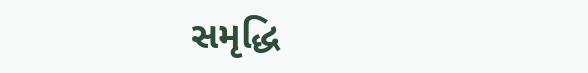સમૃદ્ધિ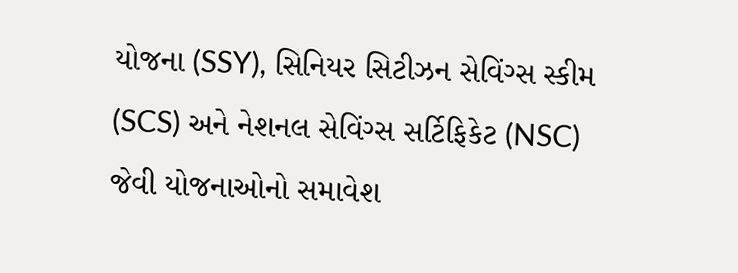યોજના (SSY), સિનિયર સિટીઝન સેવિંગ્સ સ્કીમ (SCS) અને નેશનલ સેવિંગ્સ સર્ટિફિકેટ (NSC) જેવી યોજનાઓનો સમાવેશ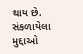થાય છે.
સંકળાયેલા મુદ્દાઓ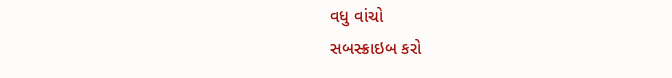વધુ વાંચો
સબસ્ક્રાઇબ કરો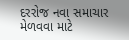દરરોજ નવા સમાચાર મેળવવા માટે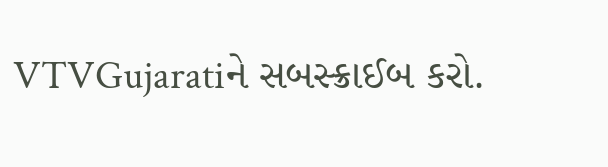VTVGujaratiને સબસ્ક્રાઈબ કરો.